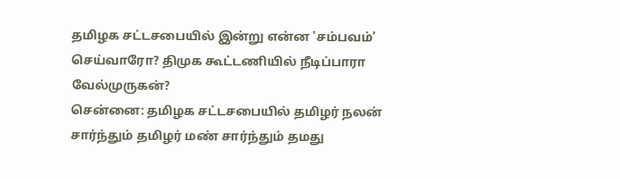தமிழக சட்டசபையில் இன்று என்ன 'சம்பவம்' செய்வாரோ? திமுக கூட்டணியில் நீடிப்பாரா வேல்முருகன்?
சென்னை: தமிழக சட்டசபையில் தமிழர் நலன் சார்ந்தும் தமிழர் மண் சார்ந்தும் தமது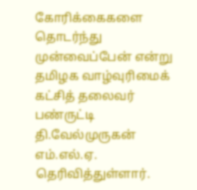கோரிக்கைகளை தொடர்ந்து முன்வைப்பேன் என்று தமிழக வாழ்வுரிமைக் கட்சித் தலைவர் பண்ருட்டி தி.வேல்முருகன் எம்.எல்.ஏ. தெரிவித்துள்ளார்.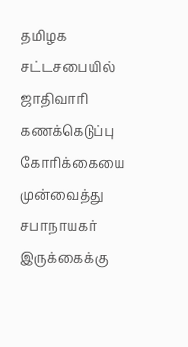தமிழக சட்டசபையில் ஜாதிவாரி கணக்கெடுப்பு கோரிக்கையை முன்வைத்து சபாநாயகர் இருக்கைக்கு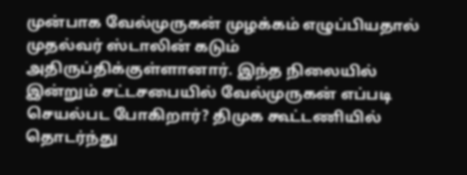முன்பாக வேல்முருகன் முழக்கம் எழுப்பியதால் முதல்வர் ஸ்டாலின் கடும் அதிருப்திக்குள்ளானார். இந்த நிலையில் இன்றும் சட்டசபையில் வேல்முருகன் எப்படி செயல்பட போகிறார்? திமுக கூட்டணியில் தொடர்ந்து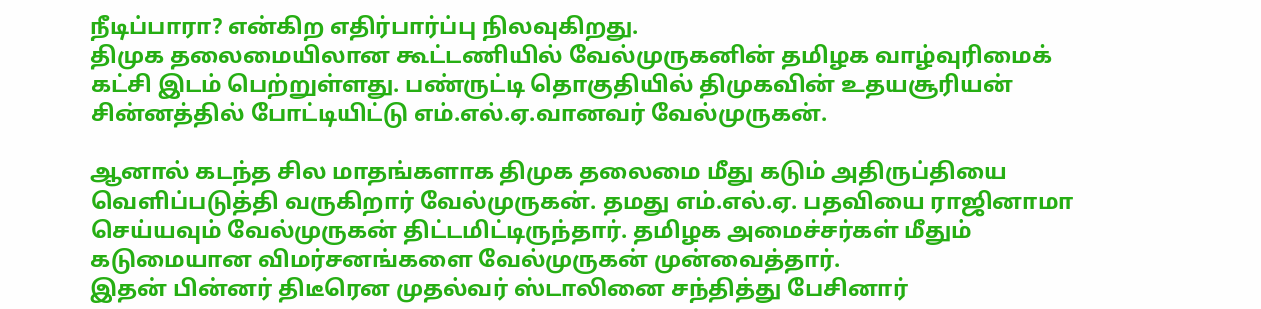நீடிப்பாரா? என்கிற எதிர்பார்ப்பு நிலவுகிறது.
திமுக தலைமையிலான கூட்டணியில் வேல்முருகனின் தமிழக வாழ்வுரிமைக் கட்சி இடம் பெற்றுள்ளது. பண்ருட்டி தொகுதியில் திமுகவின் உதயசூரியன் சின்னத்தில் போட்டியிட்டு எம்.எல்.ஏ.வானவர் வேல்முருகன்.

ஆனால் கடந்த சில மாதங்களாக திமுக தலைமை மீது கடும் அதிருப்தியை வெளிப்படுத்தி வருகிறார் வேல்முருகன். தமது எம்.எல்.ஏ. பதவியை ராஜினாமா செய்யவும் வேல்முருகன் திட்டமிட்டிருந்தார். தமிழக அமைச்சர்கள் மீதும் கடுமையான விமர்சனங்களை வேல்முருகன் முன்வைத்தார்.
இதன் பின்னர் திடீரென முதல்வர் ஸ்டாலினை சந்தித்து பேசினார்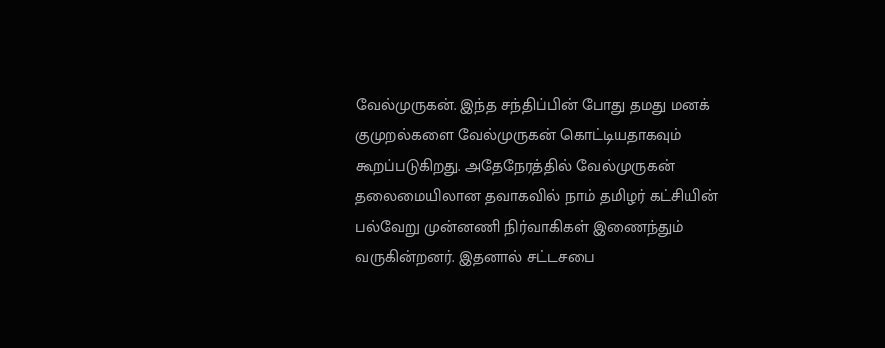வேல்முருகன். இந்த சந்திப்பின் போது தமது மனக் குமுறல்களை வேல்முருகன் கொட்டியதாகவும் கூறப்படுகிறது. அதேநேரத்தில் வேல்முருகன் தலைமையிலான தவாகவில் நாம் தமிழர் கட்சியின் பல்வேறு முன்னணி நிர்வாகிகள் இணைந்தும் வருகின்றனர். இதனால் சட்டசபை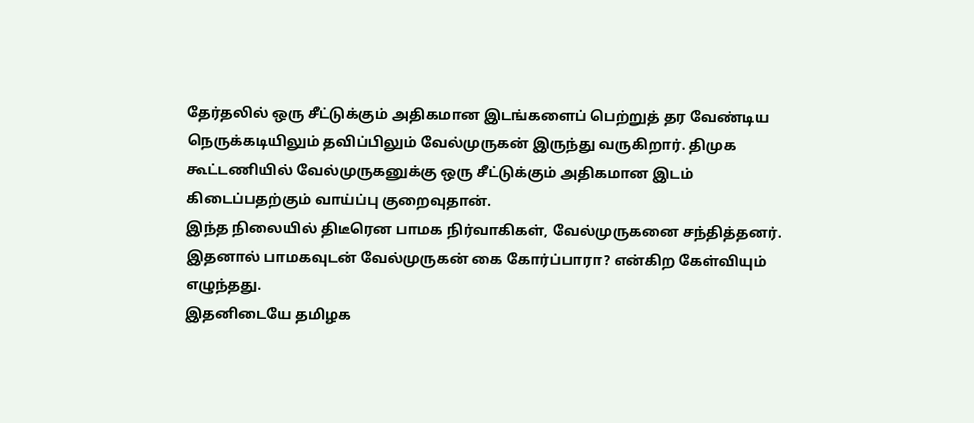தேர்தலில் ஒரு சீட்டுக்கும் அதிகமான இடங்களைப் பெற்றுத் தர வேண்டிய நெருக்கடியிலும் தவிப்பிலும் வேல்முருகன் இருந்து வருகிறார். திமுக கூட்டணியில் வேல்முருகனுக்கு ஒரு சீட்டுக்கும் அதிகமான இடம் கிடைப்பதற்கும் வாய்ப்பு குறைவுதான்.
இந்த நிலையில் திடீரென பாமக நிர்வாகிகள், வேல்முருகனை சந்தித்தனர். இதனால் பாமகவுடன் வேல்முருகன் கை கோர்ப்பாரா? என்கிற கேள்வியும் எழுந்தது.
இதனிடையே தமிழக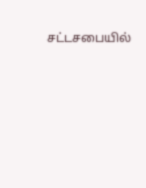சட்டசபையில்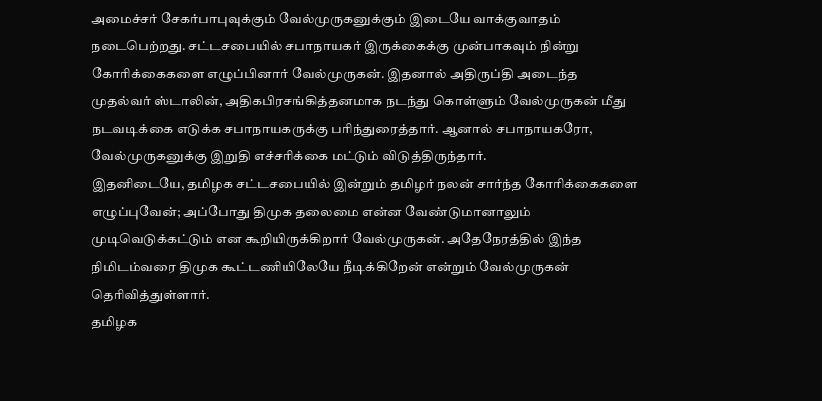அமைச்சர் சேகர்பாபுவுக்கும் வேல்முருகனுக்கும் இடையே வாக்குவாதம் நடைபெற்றது. சட்டசபையில் சபாநாயகர் இருக்கைக்கு முன்பாகவும் நின்று கோரிக்கைகளை எழுப்பினார் வேல்முருகன். இதனால் அதிருப்தி அடைந்த முதல்வர் ஸ்டாலின், அதிகபிரசங்கித்தனமாக நடந்து கொள்ளும் வேல்முருகன் மீது நடவடிக்கை எடுக்க சபாநாயகருக்கு பரிந்துரைத்தார். ஆனால் சபாநாயகரோ, வேல்முருகனுக்கு இறுதி எச்சரிக்கை மட்டும் விடுத்திருந்தார்.
இதனிடையே, தமிழக சட்டசபையில் இன்றும் தமிழர் நலன் சார்ந்த கோரிக்கைகளை எழுப்புவேன்; அப்போது திமுக தலைமை என்ன வேண்டுமானாலும் முடிவெடுக்கட்டும் என கூறியிருக்கிறார் வேல்முருகன். அதேநேரத்தில் இந்த நிமிடம்வரை திமுக கூட்டணியிலேயே நீடிக்கிறேன் என்றும் வேல்முருகன் தெரிவித்துள்ளார்.
தமிழக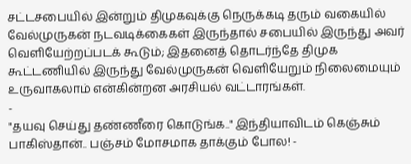சட்டசபையில் இன்றும் திமுகவுக்கு நெருக்கடி தரும் வகையில் வேல்முருகன் நடவடிக்கைகள் இருந்தால் சபையில் இருந்து அவர் வெளியேற்றப்படக் கூடும்; இதனைத் தொடர்ந்தே திமுக கூட்டணியில் இருந்து வேல்முருகன் வெளியேறும் நிலைமையும் உருவாகலாம் என்கின்றன அரசியல் வட்டாரங்கள்.
-
"தயவு செய்து தண்ணீரை கொடுங்க.." இந்தியாவிடம் கெஞ்சும் பாகிஸ்தான்.. பஞ்சம் மோசமாக தாக்கும் போல! -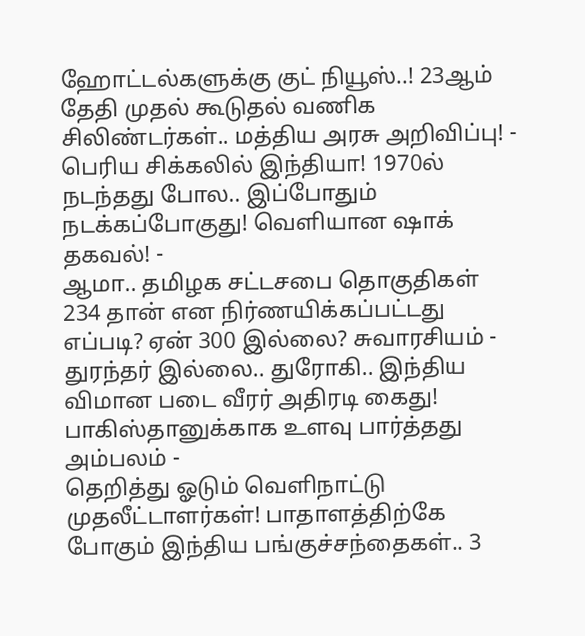ஹோட்டல்களுக்கு குட் நியூஸ்..! 23ஆம் தேதி முதல் கூடுதல் வணிக சிலிண்டர்கள்.. மத்திய அரசு அறிவிப்பு! -
பெரிய சிக்கலில் இந்தியா! 1970ல் நடந்தது போல.. இப்போதும் நடக்கப்போகுது! வெளியான ஷாக் தகவல்! -
ஆமா.. தமிழக சட்டசபை தொகுதிகள் 234 தான் என நிர்ணயிக்கப்பட்டது எப்படி? ஏன் 300 இல்லை? சுவாரசியம் -
துரந்தர் இல்லை.. துரோகி.. இந்திய விமான படை வீரர் அதிரடி கைது! பாகிஸ்தானுக்காக உளவு பார்த்தது அம்பலம் -
தெறித்து ஓடும் வெளிநாட்டு முதலீட்டாளர்கள்! பாதாளத்திற்கே போகும் இந்திய பங்குச்சந்தைகள்.. 3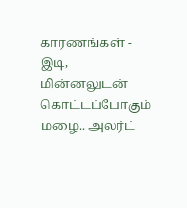காரணங்கள் -
இடி, மின்னலுடன் கொட்டப்போகும் மழை.. அலர்ட்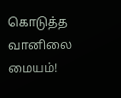கொடுத்த வானிலை மையம்!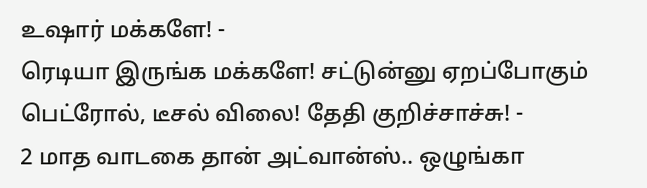உஷார் மக்களே! -
ரெடியா இருங்க மக்களே! சட்டுன்னு ஏறப்போகும் பெட்ரோல், டீசல் விலை! தேதி குறிச்சாச்சு! -
2 மாத வாடகை தான் அட்வான்ஸ்.. ஒழுங்கா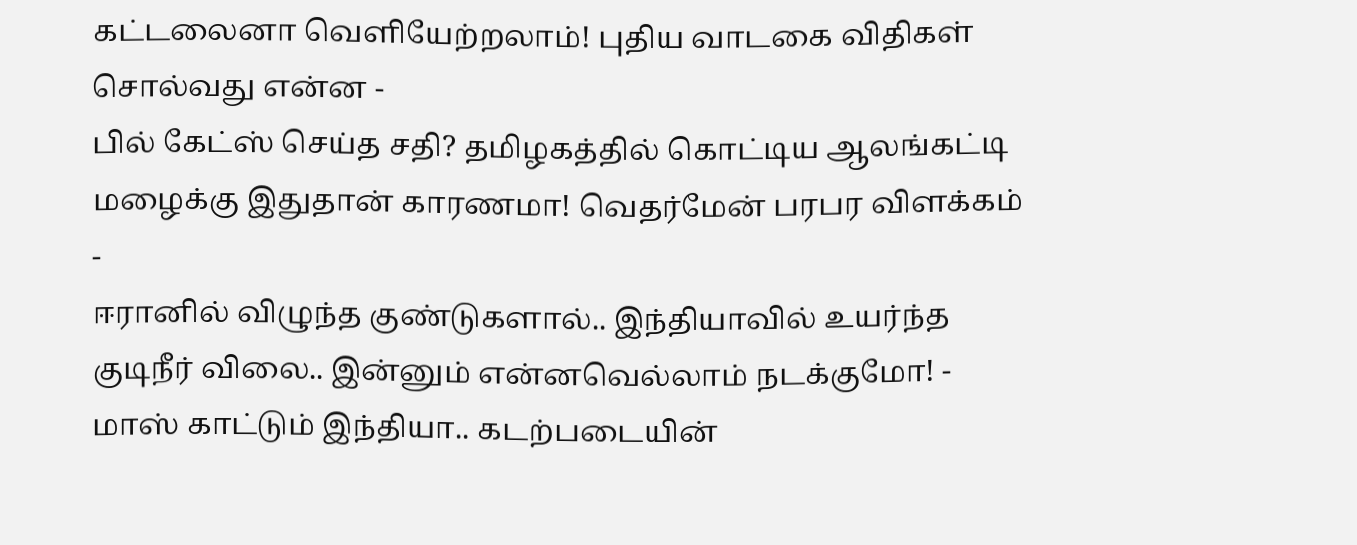கட்டலைனா வெளியேற்றலாம்! புதிய வாடகை விதிகள் சொல்வது என்ன -
பில் கேட்ஸ் செய்த சதி? தமிழகத்தில் கொட்டிய ஆலங்கட்டி மழைக்கு இதுதான் காரணமா! வெதர்மேன் பரபர விளக்கம் -
ஈரானில் விழுந்த குண்டுகளால்.. இந்தியாவில் உயர்ந்த குடிநீர் விலை.. இன்னும் என்னவெல்லாம் நடக்குமோ! -
மாஸ் காட்டும் இந்தியா.. கடற்படையின்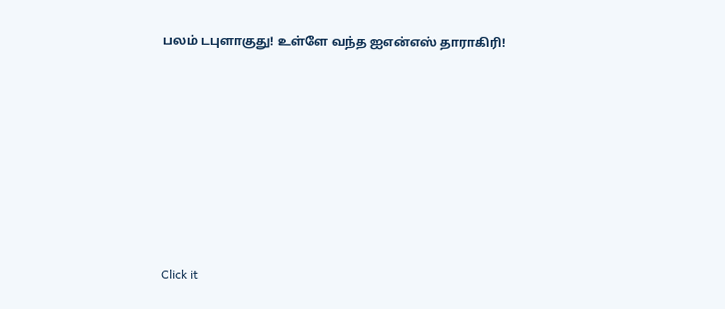பலம் டபுளாகுது! உள்ளே வந்த ஐஎன்எஸ் தாராகிரி!












Click it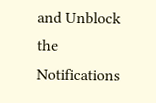and Unblock the Notifications